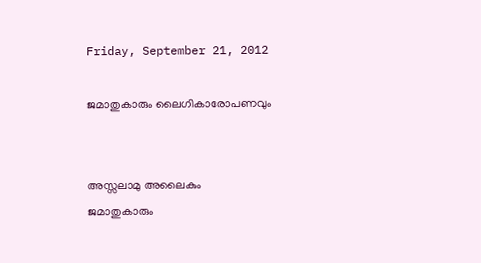Friday, September 21, 2012

ജമാതുകാരും ലൈഗികാരോപണവും


അസ്സലാമു അലൈകും
ജമാതുകാരും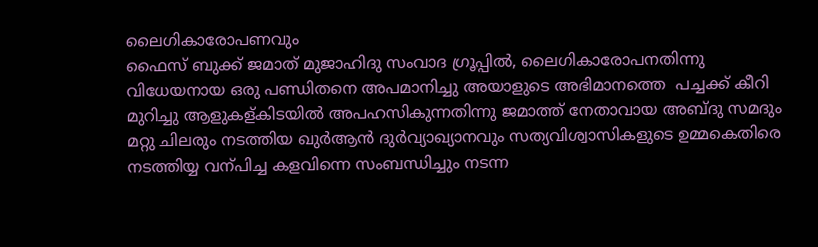ലൈഗികാരോപണവും
ഫൈസ് ബുക്ക്‌ ജമാത് മുജാഹിദു സംവാദ ഗ്രൂപ്പില്‍, ലൈഗികാരോപനതിന്നു വിധേയനായ ഒരു പണ്ഡിതനെ അപമാനിച്ചു അയാളുടെ അഭിമാനത്തെ  പച്ചക്ക് കീറി മുറിച്ചു ആളുകള്കിടയില്‍ അപഹസികുന്നതിന്നു ജമാത്ത് നേതാവായ അബ്ദു സമദും മറ്റു ചിലരും നടത്തിയ ഖുര്‍ആന്‍ ദുര്‍വ്യാഖ്യാനവും സത്യവിശ്വാസികളുടെ ഉമ്മകെതിരെ നടത്തിയ്യ വന്പിച്ച കളവിന്നെ സംബന്ധിച്ചും നടന്ന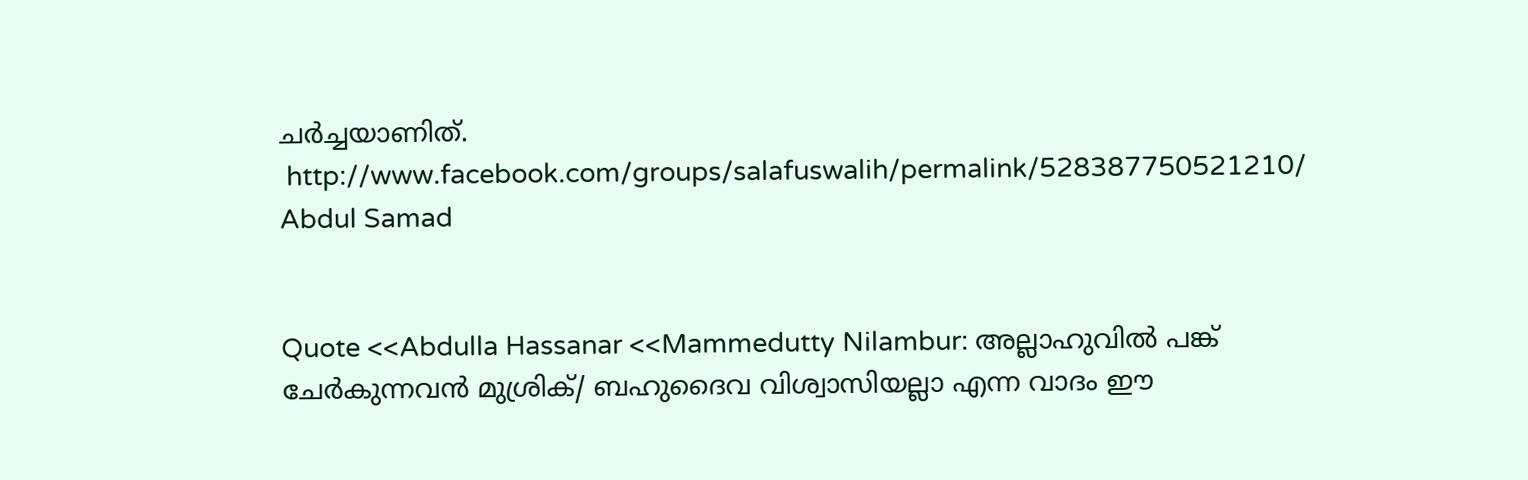ചര്‍ച്ചയാണിത്.
 http://www.facebook.com/groups/salafuswalih/permalink/528387750521210/
Abdul Samad


Quote <<Abdulla Hassanar <<Mammedutty Nilambur: അല്ലാഹുവില്‍ പങ്ക് ചേര്‍കുന്നവന്‍ മുശ്രിക്/ ബഹുദൈവ വിശ്വാസിയല്ലാ എന്ന വാദം ഈ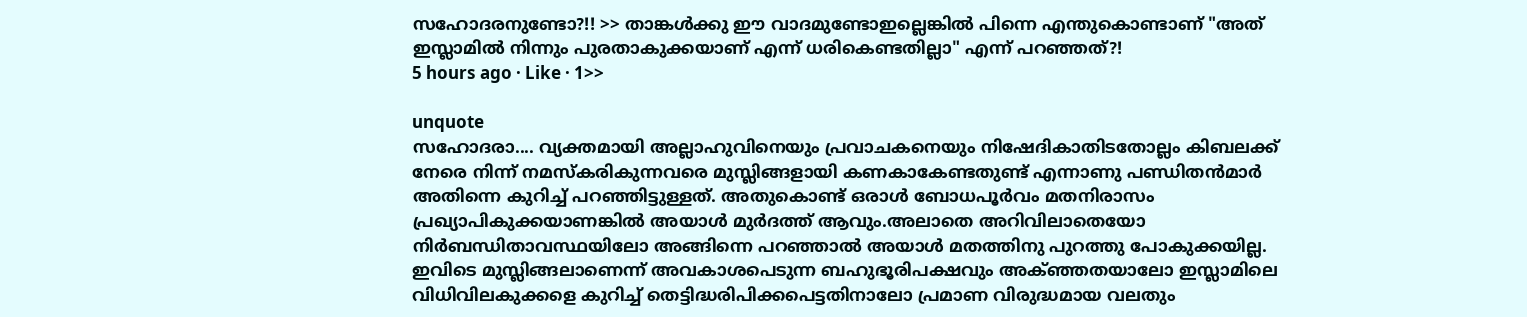സഹോദരനുണ്ടോ?!! >> താങ്കള്‍ക്കു ഈ വാദമുണ്ടോഇല്ലെങ്കില്‍ പിന്നെ എന്തുകൊണ്ടാണ് "അത് ഇസ്ലാമില്‍ നിന്നും പുരതാകുക്കയാണ് എന്ന് ധരികെണ്ടതില്ലാ" എന്ന് പറഞ്ഞത്?!
5 hours ago · Like · 1>>

unquote
സഹോദരാ.... വ്യക്തമായി അല്ലാഹുവിനെയും പ്രവാചകനെയും നിഷേദികാതിടതോല്ലം കിബലക്ക് നേരെ നിന്ന് നമസ്കരികുന്നവരെ മുസ്ലിങ്ങളായി കണകാകേണ്ടതുണ്ട് എന്നാണു പണ്ഡിതന്‍മാര്‍ അതിന്നെ കുറിച്ച് പറഞ്ഞിട്ടുള്ളത്. അതുകൊണ്ട് ഒരാള്‍ ബോധപൂര്‍വം മതനിരാസം പ്രഖ്യാപികുക്കയാണങ്കില്‍ അയാള്‍ മുര്‍ദത്ത് ആവും.അലാതെ അറിവിലാതെയോ നിര്‍ബന്ധിതാവസ്ഥയിലോ അങ്ങിന്നെ പറഞ്ഞാല്‍ അയാള്‍ മതത്തിനു പുറത്തു പോകുക്കയില്ല. ഇവിടെ മുസ്ലിങ്ങലാണെന്ന് അവകാശപെടുന്ന ബഹുഭൂരിപക്ഷവും അക്ഞ്ഞതയാലോ ഇസ്ലാമിലെ വിധിവിലകുക്കളെ കുറിച്ച് തെട്ടിദ്ധരിപിക്കപെട്ടതിനാലോ പ്രമാണ വിരുദ്ധമായ വലതും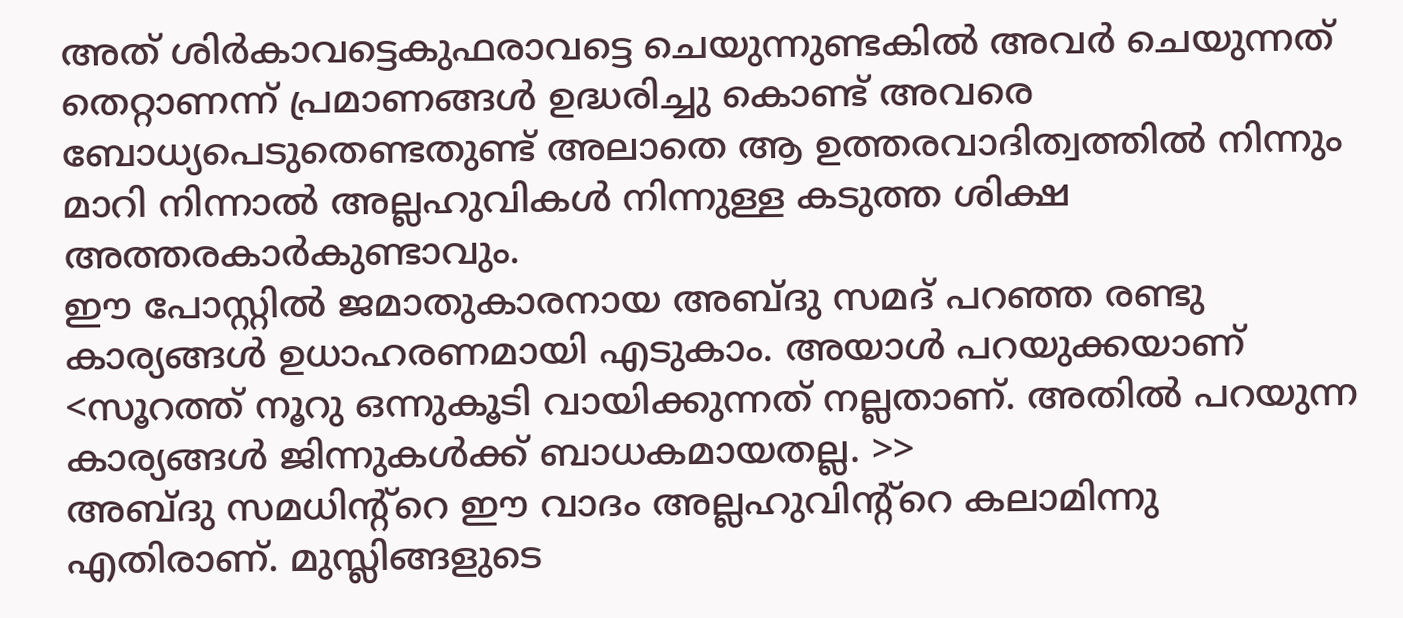അത് ശിര്‍കാവട്ടെകുഫരാവട്ടെ ചെയുന്നുണ്ടകില്‍ അവര്‍ ചെയുന്നത് തെറ്റാണന്ന് പ്രമാണങ്ങള്‍ ഉദ്ധരിച്ചു കൊണ്ട് അവരെ ബോധ്യപെടുതെണ്ടതുണ്ട് അലാതെ ആ ഉത്തരവാദിത്വത്തില്‍ നിന്നും മാറി നിന്നാല്‍ അല്ലഹുവികള്‍ നിന്നുള്ള കടുത്ത ശിക്ഷ അത്തരകാര്‍കുണ്ടാവും.
ഈ പോസ്റ്റില്‍ ജമാതുകാരനായ അബ്ദു സമദ്‌ പറഞ്ഞ രണ്ടു കാര്യങ്ങള്‍ ഉധാഹരണമായി എടുകാം. അയാള്‍ പറയുക്കയാണ് <സൂറത്ത് നൂറു ഒന്നുകൂടി വായിക്കുന്നത് നല്ലതാണ്. അതില്‍ പറയുന്ന കാര്യങ്ങള്‍ ജിന്നുകള്‍ക്ക് ബാധകമായതല്ല. >>
അബ്ദു സമധിന്റ്റെ ഈ വാദം അല്ലഹുവിന്റ്റെ കലാമിന്നു എതിരാണ്. മുസ്ലിങ്ങളുടെ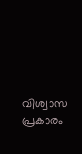വിശ്വാസ പ്രകാരം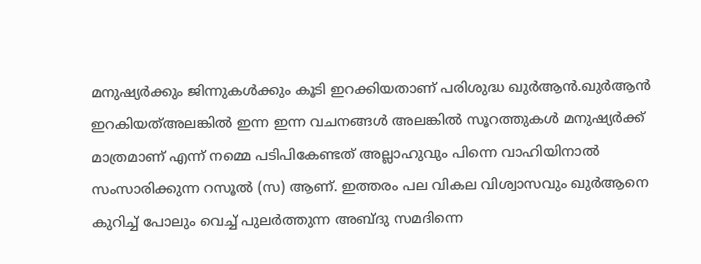മനുഷ്യര്‍ക്കും ജിന്നുകള്‍ക്കും കൂടി ഇറക്കിയതാണ് പരിശുദ്ധ ഖുര്‍ആന്‍.ഖുര്‍ആന്‍ ഇറകിയത്അലങ്കില്‍ ഇന്ന ഇന്ന വചനങ്ങള്‍ അലങ്കില്‍ സൂറത്തുകള്‍ മനുഷ്യര്‍ക്ക്‌ മാത്രമാണ് എന്ന് നമ്മെ പടിപികേണ്ടത് അല്ലാഹുവും പിന്നെ വാഹിയിനാല്‍ സംസാരിക്കുന്ന റസൂല്‍ (സ) ആണ്. ഇത്തരം പല വികല വിശ്വാസവും ഖുര്‍ആനെ കുറിച്ച് പോലും വെച്ച് പുലര്‍ത്തുന്ന അബ്ദു സമദിന്നെ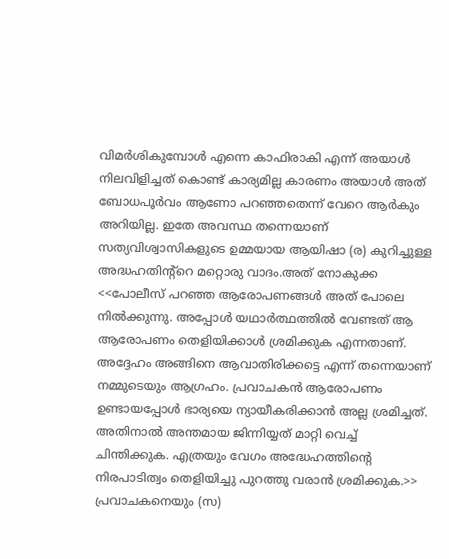വിമര്‍ശികുമ്പോള്‍ എന്നെ കാഫിരാകി എന്ന് അയാള്‍ നിലവിളിച്ചത് കൊണ്ട് കാര്യമില്ല കാരണം അയാള്‍ അത് ബോധപൂര്‍വം ആണോ പറഞ്ഞതെന്ന് വേറെ ആര്‍കും അറിയില്ല. ഇതേ അവസ്ഥ തന്നെയാണ് സത്യവിശ്വാസികളുടെ ഉമ്മയായ ആയിഷാ (ര) കുറിച്ചുള്ള അദ്ധഹതിന്റ്റെ മറ്റൊരു വാദം.അത് നോകുക്ക
<<പോലീസ് പറഞ്ഞ ആരോപണങ്ങള്‍ അത് പോലെ നില്‍ക്കുന്നു. അപ്പോള്‍ യഥാര്‍ത്ഥത്തില്‍ വേണ്ടത് ആ ആരോപണം തെളിയിക്കാള്‍ ശ്രമിക്കുക എന്നതാണ്. അദ്ദേഹം അങ്ങിനെ ആവാതിരിക്കട്ടെ എന്ന് തന്നെയാണ് നമ്മുടെയും ആഗ്രഹം. പ്രവാചകന്‍ ആരോപണം ഉണ്ടായപ്പോള്‍ ഭാര്യയെ ന്യായീകരിക്കാന്‍ അല്ല ശ്രമിച്ചത്. അതിനാല്‍ അന്തമായ ജിന്നിയ്യത് മാറ്റി വെച്ച് ചിന്തിക്കുക. എത്രയും വേഗം അദ്ധേഹത്തിന്റെ നിരപാടിത്വം തെളിയിച്ചു പുറത്തു വരാന്‍ ശ്രമിക്കുക.>>
പ്രവാചകനെയും (സ)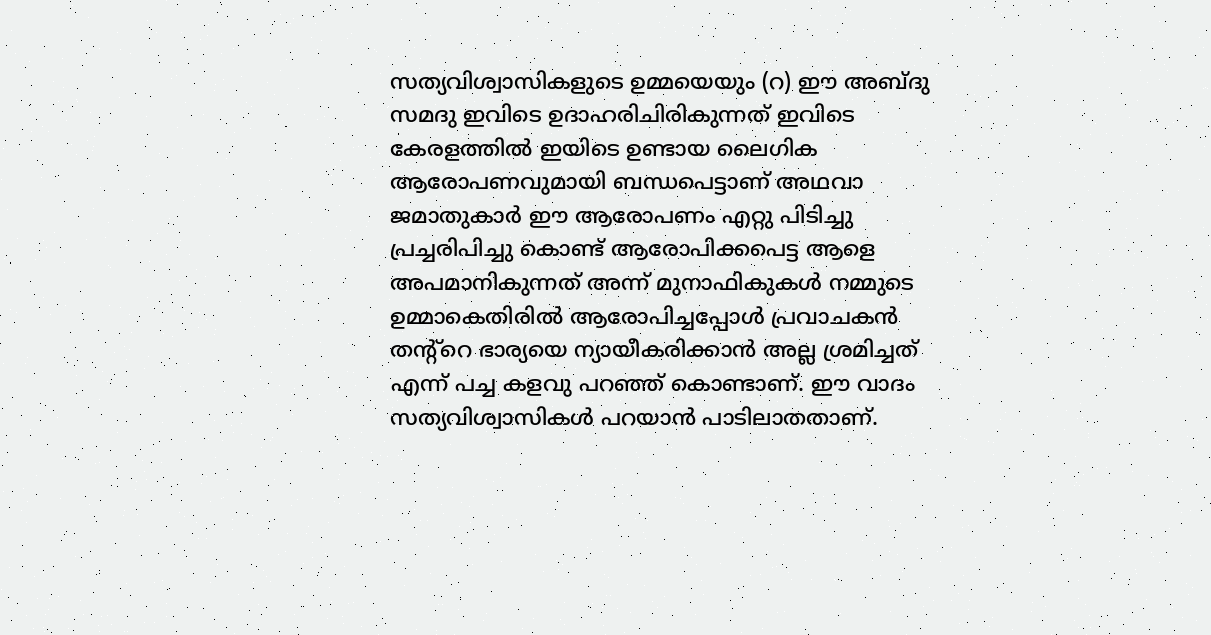സത്യവിശ്വാസികളുടെ ഉമ്മയെയും (റ) ഈ അബ്ദു സമദു ഇവിടെ ഉദാഹരിചിരികുന്നത് ഇവിടെ കേരളത്തില്‍ ഇയിടെ ഉണ്ടായ ലൈഗിക ആരോപണവുമായി ബന്ധപെട്ടാണ് അഥവാ ജമാതുകാര്‍ ഈ ആരോപണം എറ്റു പിടിച്ചു പ്രച്ചരിപിച്ചു കൊണ്ട് ആരോപിക്കപെട്ട ആളെ അപമാനികുന്നത് അന്ന് മുനാഫികുകള്‍ നമ്മുടെ ഉമ്മാകെതിരില്‍ ആരോപിച്ചപ്പോള്‍ പ്രവാചകന്‍ തന്റ്റെ ഭാര്യയെ ന്യായീകരിക്കാന്‍ അല്ല ശ്രമിച്ചത് എന്ന് പച്ച കളവു പറഞ്ഞ് കൊണ്ടാണ്. ഈ വാദം സത്യവിശ്വാസികള്‍ പറയാന്‍ പാടിലാതതാണ്.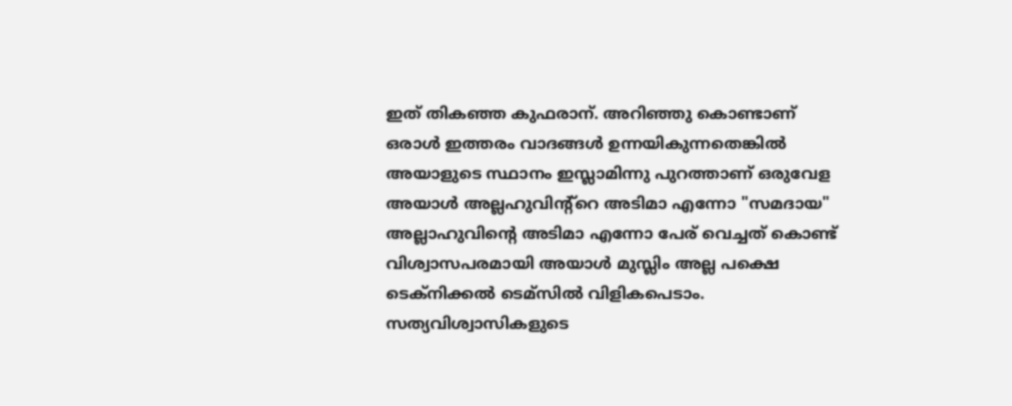ഇത് തികഞ്ഞ കുഫരാന്. അറിഞ്ഞു കൊണ്ടാണ് ഒരാള്‍ ഇത്തരം വാദങ്ങള്‍ ഉന്നയികുന്നതെങ്കില്‍ അയാളുടെ സ്ഥാനം ഇസ്ലാമിന്നു പുറത്താണ് ഒരുവേള അയാള്‍ അല്ലഹുവിന്റ്റെ അടിമാ എന്നോ "സമദായ" അല്ലാഹുവിന്‍റെ അടിമാ എന്നോ പേര് വെച്ചത് കൊണ്ട് വിശ്വാസപരമായി അയാള്‍ മുസ്ലിം അല്ല പക്ഷെ ടെക്നിക്കല്‍ ടെമ്സില്‍ വിളികപെടാം.
സത്യവിശ്വാസികളുടെ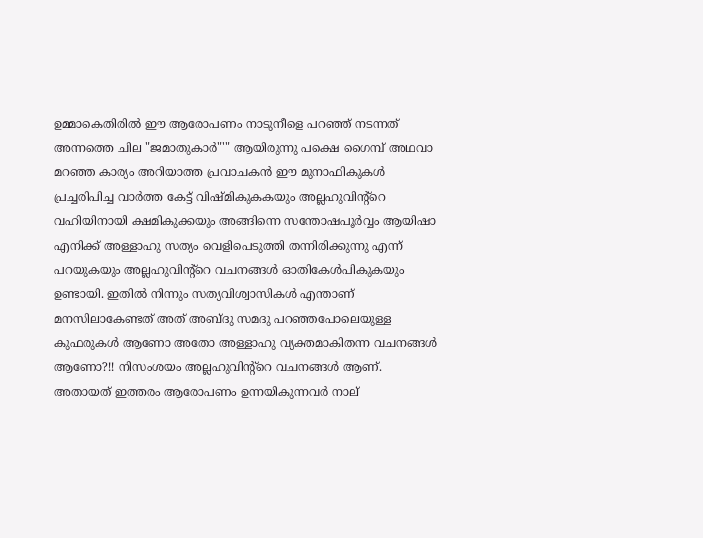ഉമ്മാകെതിരില്‍ ഈ ആരോപണം നാടുനീളെ പറഞ്ഞ് നടന്നത് അന്നത്തെ ചില "ജമാതുകാര്‍"'" ആയിരുന്നു പക്ഷെ ഗൈമ്പ് അഥവാ മറഞ്ഞ കാര്യം അറിയാത്ത പ്രവാചകന്‍ ഈ മുനാഫികുകള്‍ പ്രച്ചരിപിച്ച വാര്‍ത്ത കേട്ട് വിഷ്മികുകകയും അല്ലഹുവിന്റ്റെ വഹിയിനായി ക്ഷമികുക്കയും അങ്ങിന്നെ സന്തോഷപൂര്‍വ്വം ആയിഷാ എനിക്ക് അള്ളാഹു സത്യം വെളിപെടുത്തി തന്നിരിക്കുന്നു എന്ന് പറയുകയും അല്ലഹുവിന്റ്റെ വചനങ്ങള്‍ ഓതികേള്‍പികുകയും ഉണ്ടായി. ഇതില്‍ നിന്നും സത്യവിശ്വാസികള്‍ എന്താണ് മനസിലാകേണ്ടത് അത് അബ്ദു സമദു പറഞ്ഞപോലെയുള്ള കുഫരുകള്‍ ആണോ അതോ അള്ളാഹു വ്യക്തമാകിതന്ന വചനങ്ങള്‍ ആണോ?!! നിസംശയം അല്ലഹുവിന്റ്റെ വചനങ്ങള്‍ ആണ്. അതായത് ഇത്തരം ആരോപണം ഉന്നയികുന്നവര്‍ നാല്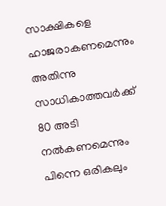സാക്ഷികളെ ഹാജരാകണമെന്നും അതിന്നു സാധികാത്തവര്‍ക്ക് 80 അടി നല്‍കണമെന്നും പിന്നെ ഒരികലും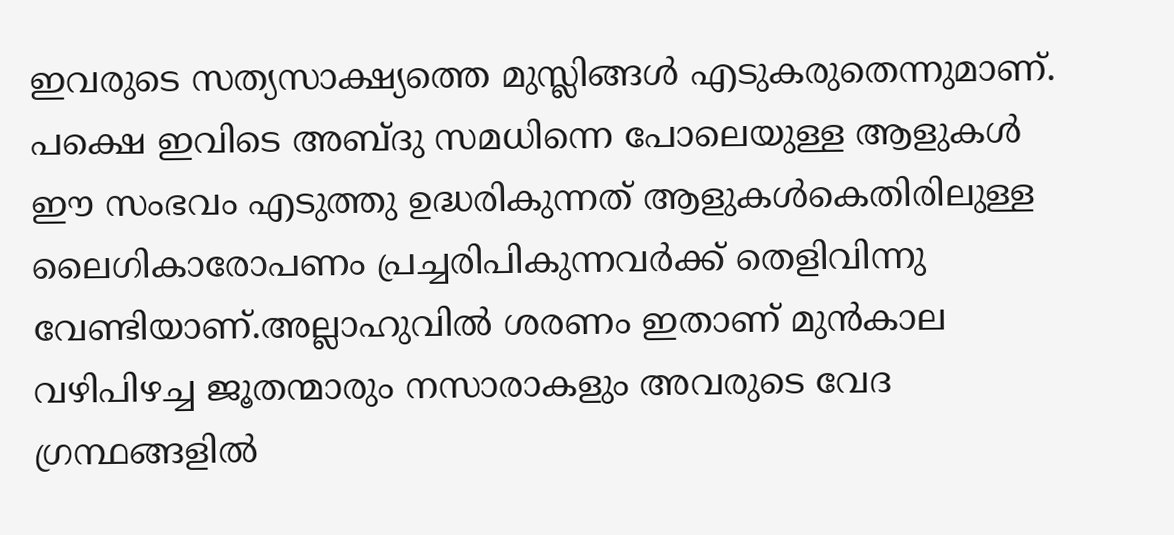ഇവരുടെ സത്യസാക്ഷ്യത്തെ മുസ്ലിങ്ങള്‍ എടുകരുതെന്നുമാണ്. പക്ഷെ ഇവിടെ അബ്ദു സമധിന്നെ പോലെയുള്ള ആളുകള്‍ ഈ സംഭവം എടുത്തു ഉദ്ധരികുന്നത് ആളുകള്‍കെതിരിലുള്ള ലൈഗികാരോപണം പ്രച്ചരിപികുന്നവര്‍ക്ക് തെളിവിന്നു വേണ്ടിയാണ്.അല്ലാഹുവില്‍ ശരണം ഇതാണ് മുന്‍കാല വഴിപിഴച്ച ജൂതന്മാരും നസാരാകളും അവരുടെ വേദ ഗ്രന്ഥങ്ങളില്‍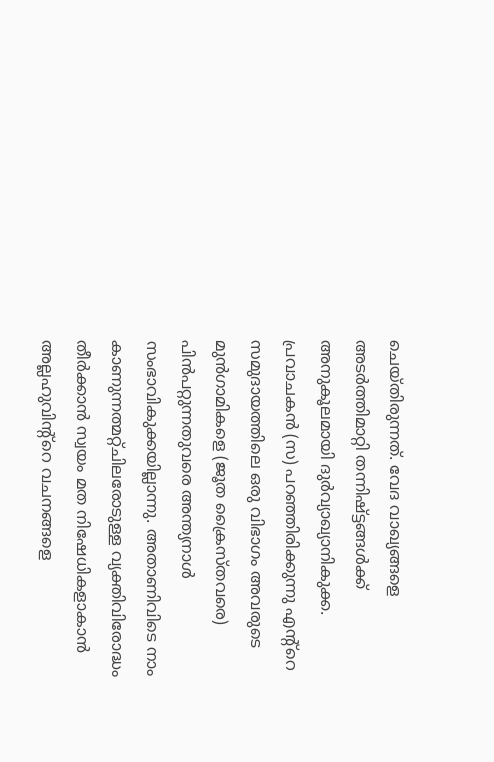ചെയ്തിരുന്നത്. വേദ വാഖ്യങ്ങളെ അടര്‍ത്തിമാറ്റി തന്നിഷ്ട്ടങ്ങള്‍ക്ക് അനുകൂലമായി ദുര്‍വ്യാഖ്യാനികുക്ക. പ്രവാചകന്‍ (സ) പറഞ്ഞിരിക്കുന്നു എന്റ്റെ സമുദായത്തിലെ ഒരു വിഭാഗം അവരുടെ മുന്‍ഗാമികളെ (ജൂത ക്രൈസ്തവരെ) പിന്‍പറ്റുന്നതുവരെ അന്ത്യനാള്‍ സംഭാവികുക്കയില്ലാന്നു. അതാണിവിടെ നാം കാണുന്നത്മറ്റ്ചിലരോടുള്ള വ്യക്തിവിരോദ്ധം തീര്‍ക്കാന്‍ സ്വയം മത നിഷേധികളാകാന്‍ അല്ലഹുവിന്റ്റെ വചനങ്ങളെ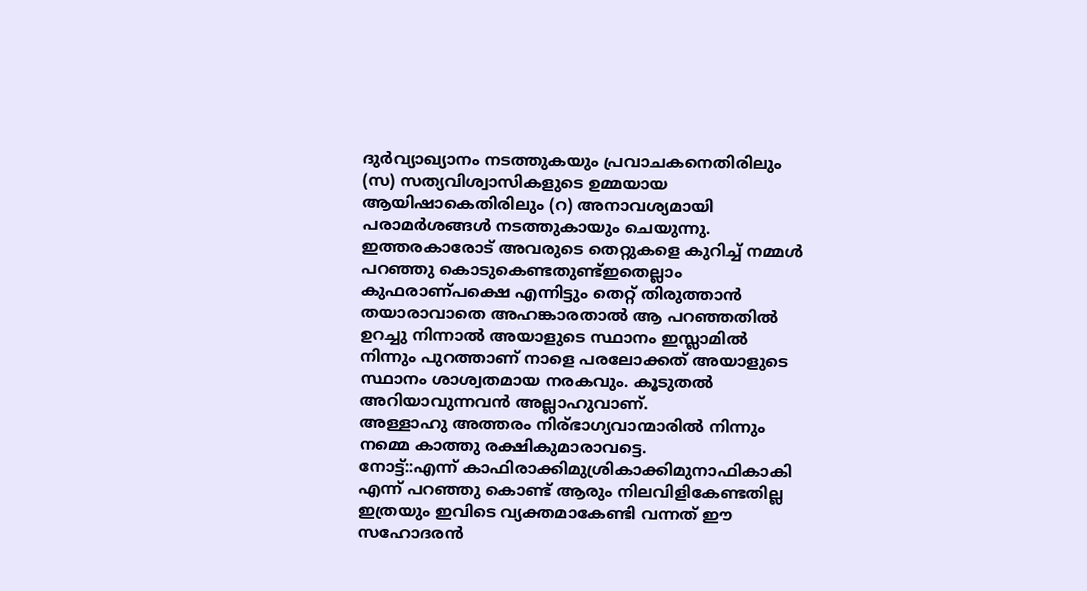ദുര്‍വ്യാഖ്യാനം നടത്തുകയും പ്രവാചകനെതിരിലും (സ) സത്യവിശ്വാസികളുടെ ഉമ്മയായ ആയിഷാകെതിരിലും (റ) അനാവശ്യമായി പരാമര്‍ശങ്ങള്‍ നടത്തുകായും ചെയുന്നു. ഇത്തരകാരോട് അവരുടെ തെറ്റുകളെ കുറിച്ച് നമ്മള്‍ പറഞ്ഞു കൊടുകെണ്ടതുണ്ട്ഇതെല്ലാം കുഫരാണ്പക്ഷെ എന്നിട്ടും തെറ്റ് തിരുത്താന്‍ തയാരാവാതെ അഹങ്കാരതാല്‍ ആ പറഞ്ഞതില്‍ ഉറച്ചു നിന്നാല്‍ അയാളുടെ സ്ഥാനം ഇസ്ലാമില്‍ നിന്നും പുറത്താണ് നാളെ പരലോക്കത് അയാളുടെ സ്ഥാനം ശാശ്വതമായ നരകവും. കൂടുതല്‍ അറിയാവുന്നവന്‍ അല്ലാഹുവാണ്.
അള്ളാഹു അത്തരം നിര്ഭാഗ്യവാന്മാരില്‍ നിന്നും നമ്മെ കാത്തു രക്ഷികുമാരാവട്ടെ.
നോട്ട്‌::എന്ന് കാഫിരാക്കിമുശ്രികാക്കിമുനാഫികാകി എന്ന് പറഞ്ഞു കൊണ്ട് ആരും നിലവിളികേണ്ടതില്ല ഇത്രയും ഇവിടെ വ്യക്തമാകേണ്ടി വന്നത് ഈ സഹോദരന്‍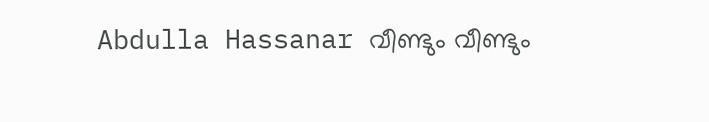Abdulla Hassanar വീണ്ടും വീണ്ടും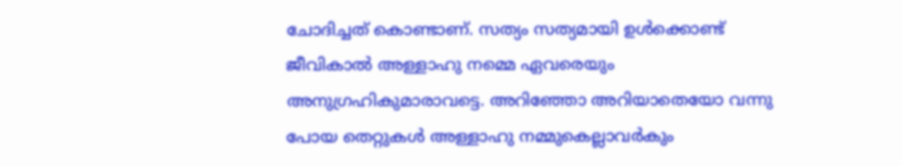ചോദിച്ചത് കൊണ്ടാണ്. സത്യം സത്യമായി ഉള്‍ക്കൊണ്ട്‌ ജീവികാല്‍ അള്ളാഹു നമ്മെ ഏവരെയും അനുഗ്രഹികുമാരാവട്ടെ. അറിഞ്ഞോ അറിയാതെയോ വന്നു പോയ തെറ്റുകള്‍ അള്ളാഹു നമ്മുകെല്ലാവര്‍കും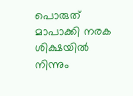പൊരുത് മാപാക്കി നരക ശിക്ഷയില്‍ നിന്നും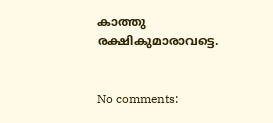കാത്തു രക്ഷികുമാരാവട്ടെ.


No comments: